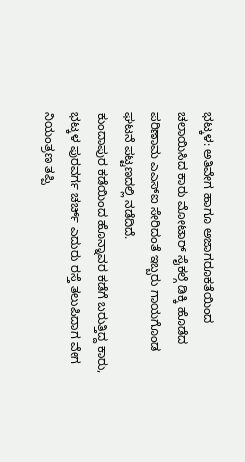ಭಟ್ಕಳ: ಅತಿವೇಗ ಹಾಗೂ ಅಜಾಗರೂಕತೆಯಿಂದ ಚಲಾಯಿಸಿದ ಕಾರು ಮೋಟಾರ್ ಸೈಕಲ್ಗೆ ಡಿಕ್ಕಿ ಹೊಡೆದ ಪರಿಣಾಮ ಎಎಸ್ಐ ಸೇರಿದಂತೆ ಇಬ್ಬರು ಗಾಯಗೊಂಡ ಘಟನೆ ಪಟ್ಟಣದಲ್ಲಿ ನಡೆದಿದೆ.
ಕುಂದಾಪುರ ಕಡೆಯಿಂದ ಹೊನ್ನಾವರ ಕಡೆಗೆ ಬರುತ್ತಿದ್ದ ಕಾರು, ಭಟ್ಕಳ ಪುರವರ್ಗ ಚರ್ಚ್ ಎದುರು ರಸ್ತೆ ತಲುಪಿದಾಗ ವೇಗ ನಿಯಂತ್ರಣ ತಪ್ಪಿ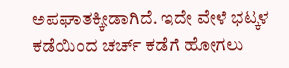ಅಪಘಾತಕ್ಕೀಡಾಗಿದೆ. ಇದೇ ವೇಳೆ ಭಟ್ಕಳ ಕಡೆಯಿಂದ ಚರ್ಚ್ ಕಡೆಗೆ ಹೋಗಲು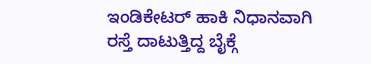ಇಂಡಿಕೇಟರ್ ಹಾಕಿ ನಿಧಾನವಾಗಿ ರಸ್ತೆ ದಾಟುತ್ತಿದ್ದ ಬೈಕ್ಗೆ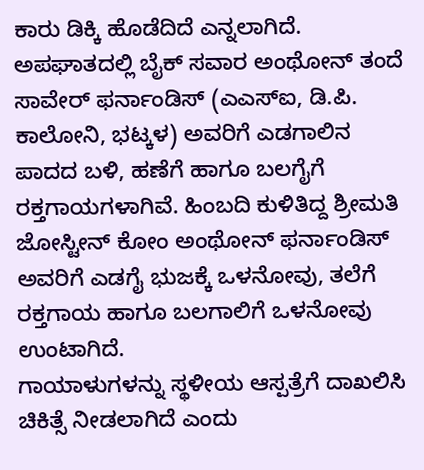ಕಾರು ಡಿಕ್ಕಿ ಹೊಡೆದಿದೆ ಎನ್ನಲಾಗಿದೆ.
ಅಪಘಾತದಲ್ಲಿ ಬೈಕ್ ಸವಾರ ಅಂಥೋನ್ ತಂದೆ ಸಾವೇರ್ ಫರ್ನಾಂಡಿಸ್ (ಎಎಸ್ಐ, ಡಿ.ಪಿ. ಕಾಲೋನಿ, ಭಟ್ಕಳ) ಅವರಿಗೆ ಎಡಗಾಲಿನ ಪಾದದ ಬಳಿ, ಹಣೆಗೆ ಹಾಗೂ ಬಲಗೈಗೆ ರಕ್ತಗಾಯಗಳಾಗಿವೆ. ಹಿಂಬದಿ ಕುಳಿತಿದ್ದ ಶ್ರೀಮತಿ ಜೋಸ್ಟೀನ್ ಕೋಂ ಅಂಥೋನ್ ಫರ್ನಾಂಡಿಸ್ ಅವರಿಗೆ ಎಡಗೈ ಭುಜಕ್ಕೆ ಒಳನೋವು, ತಲೆಗೆ ರಕ್ತಗಾಯ ಹಾಗೂ ಬಲಗಾಲಿಗೆ ಒಳನೋವು ಉಂಟಾಗಿದೆ.
ಗಾಯಾಳುಗಳನ್ನು ಸ್ಥಳೀಯ ಆಸ್ಪತ್ರೆಗೆ ದಾಖಲಿಸಿ ಚಿಕಿತ್ಸೆ ನೀಡಲಾಗಿದೆ ಎಂದು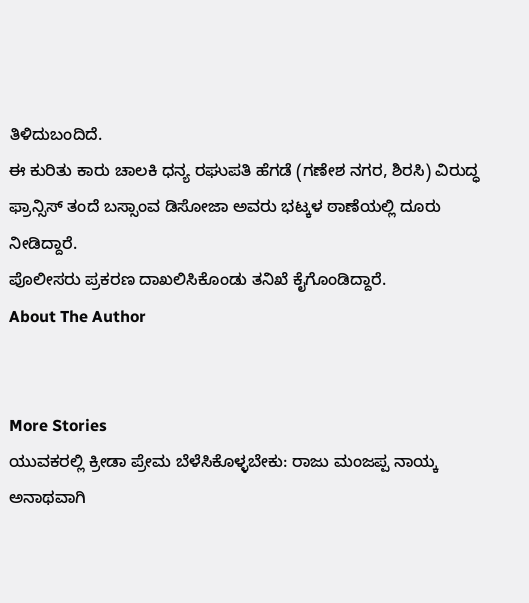ತಿಳಿದುಬಂದಿದೆ.
ಈ ಕುರಿತು ಕಾರು ಚಾಲಕಿ ಧನ್ಯ ರಘುಪತಿ ಹೆಗಡೆ (ಗಣೇಶ ನಗರ, ಶಿರಸಿ) ವಿರುದ್ಧ ಫ್ರಾನ್ಸಿಸ್ ತಂದೆ ಬಸ್ಸಾಂವ ಡಿಸೋಜಾ ಅವರು ಭಟ್ಕಳ ಠಾಣೆಯಲ್ಲಿ ದೂರು ನೀಡಿದ್ದಾರೆ.
ಪೊಲೀಸರು ಪ್ರಕರಣ ದಾಖಲಿಸಿಕೊಂಡು ತನಿಖೆ ಕೈಗೊಂಡಿದ್ದಾರೆ.
About The Author


More Stories
ಯುವಕರಲ್ಲಿ ಕ್ರೀಡಾ ಪ್ರೇಮ ಬೆಳೆಸಿಕೊಳ್ಳಬೇಕು: ರಾಜು ಮಂಜಪ್ಪ ನಾಯ್ಕ
ಅನಾಥವಾಗಿ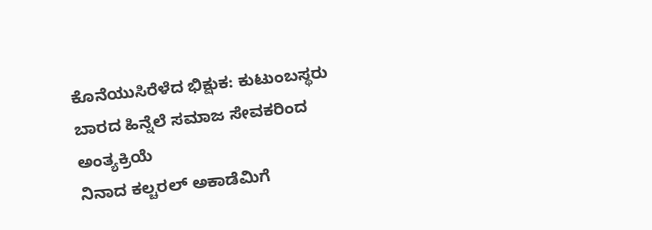ಕೊನೆಯುಸಿರೆಳೆದ ಭಿಕ್ಷುಕ: ಕುಟುಂಬಸ್ಥರು ಬಾರದ ಹಿನ್ನೆಲೆ ಸಮಾಜ ಸೇವಕರಿಂದ ಅಂತ್ಯಕ್ರಿಯೆ
ನಿನಾದ ಕಲ್ಚರಲ್ ಅಕಾಡೆಮಿಗೆ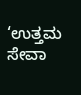‘ಉತ್ತಮ ಸೇವಾ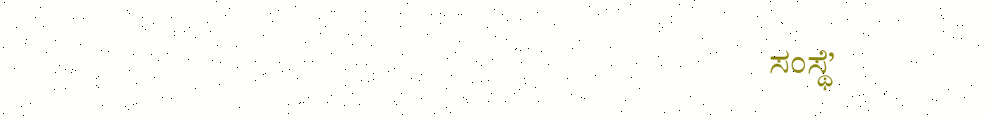ಸಂಸ್ಥೆ’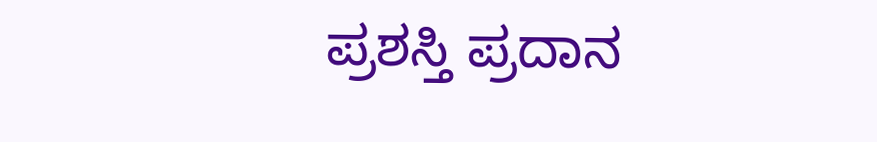ಪ್ರಶಸ್ತಿ ಪ್ರದಾನ